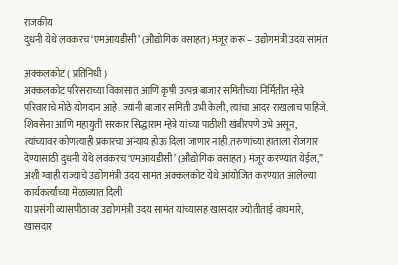राजकीय
दुधनी येथे लवकरच ‘एमआयडीसी’ (औद्योगिक वसाहत) मंजूर करू – उद्योगमंत्री उदय सामंत

अक्कलकोट ( प्रतिनिधी )
अक्कलकोट परिसराच्या विकासात आणि कृषी उत्पन्न बाजार समितीच्या निर्मितीत म्हेत्रे परिवाराचे मोठे योगदान आहे. ज्यांनी बाजार समिती उभी केली, त्यांचा आदर राखलाच पाहिजे. शिवसेना आणि महायुती सरकार सिद्धाराम म्हेत्रे यांच्या पाठीशी खंबीरपणे उभे असून, त्यांच्यावर कोणत्याही प्रकारचा अन्याय होऊ दिला जाणार नाही.तरुणांच्या हाताला रोजगार देण्यासाठी दुधनी येथे लवकरच ‘एमआयडीसी’ (औद्योगिक वसाहत) मंजूर करण्यात येईल,” अशी ग्वाही राज्याचे उद्योगमंत्री उदय सामंत अक्कलकोट येथे आयोजित करण्यात आलेल्या कार्यकर्त्यांच्या मेळाव्यात दिली
या प्रसंगी व्यासपीठावर उद्योगमंत्री उदय सामंत यांच्यासह खासदार ज्योतीताई वाघमारे, खासदार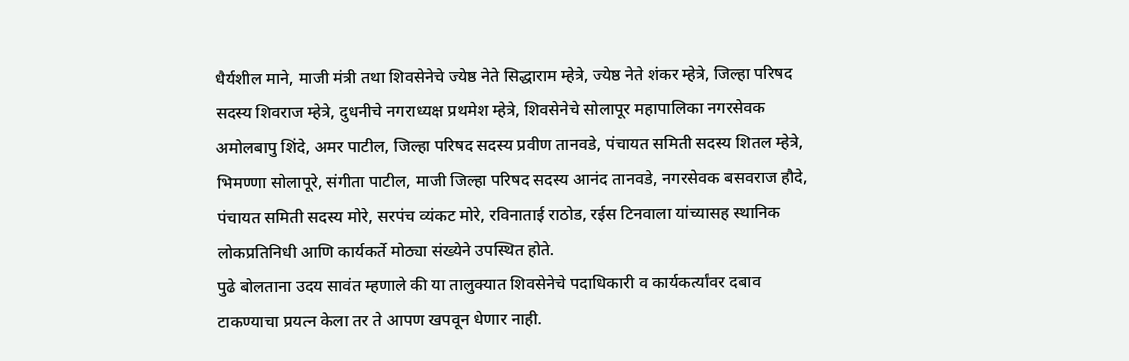धैर्यशील माने, माजी मंत्री तथा शिवसेनेचे ज्येष्ठ नेते सिद्धाराम म्हेत्रे, ज्येष्ठ नेते शंकर म्हेत्रे, जिल्हा परिषद सदस्य शिवराज म्हेत्रे, दुधनीचे नगराध्यक्ष प्रथमेश म्हेत्रे, शिवसेनेचे सोलापूर महापालिका नगरसेवक अमोलबापु शिंदे, अमर पाटील, जिल्हा परिषद सदस्य प्रवीण तानवडे, पंचायत समिती सदस्य शितल म्हेत्रे, भिमण्णा सोलापूरे, संगीता पाटील, माजी जिल्हा परिषद सदस्य आनंद तानवडे, नगरसेवक बसवराज हौदे, पंचायत समिती सदस्य मोरे, सरपंच व्यंकट मोरे, रविनाताई राठोड, रईस टिनवाला यांच्यासह स्थानिक लोकप्रतिनिधी आणि कार्यकर्ते मोठ्या संख्येने उपस्थित होते.
पुढे बोलताना उदय सावंत म्हणाले की या तालुक्यात शिवसेनेचे पदाधिकारी व कार्यकर्त्यांवर दबाव टाकण्याचा प्रयत्न केला तर ते आपण खपवून धेणार नाही.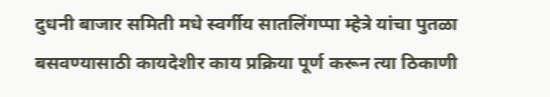दुधनी बाजार समिती मधे स्वर्गीय सातलिंगप्पा म्हेत्रे यांचा पुतळा बसवण्यासाठी कायदेशीर काय प्रक्रिया पूर्ण करून त्या ठिकाणी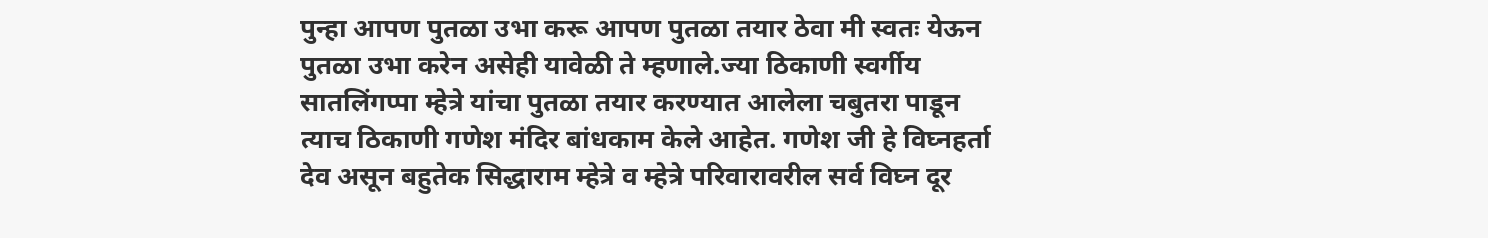पुन्हा आपण पुतळा उभा करू आपण पुतळा तयार ठेवा मी स्वतः येऊन पुतळा उभा करेन असेही यावेळी ते म्हणाले.ज्या ठिकाणी स्वर्गीय सातलिंगप्पा म्हेत्रे यांचा पुतळा तयार करण्यात आलेला चबुतरा पाडून त्याच ठिकाणी गणेश मंदिर बांधकाम केले आहेत. गणेश जी हे विघ्नहर्ता देव असून बहुतेक सिद्धाराम म्हेत्रे व म्हेत्रे परिवारावरील सर्व विघ्न दूर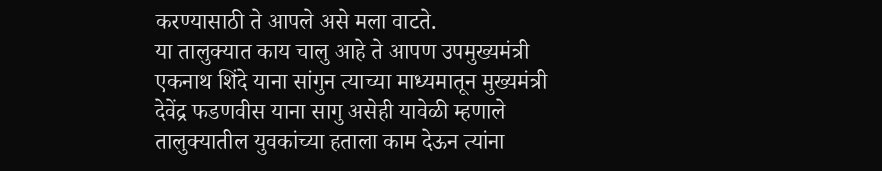करण्यासाठी ते आपले असे मला वाटते.
या तालुक्यात काय चालु आहे ते आपण उपमुख्यमंत्री एकनाथ शिंदे याना सांगुन त्याच्या माध्यमातून मुख्यमंत्री देवेंद्र फडणवीस याना सागु असेही यावेळी म्हणाले
तालुक्यातील युवकांच्या हताला काम देऊन त्यांना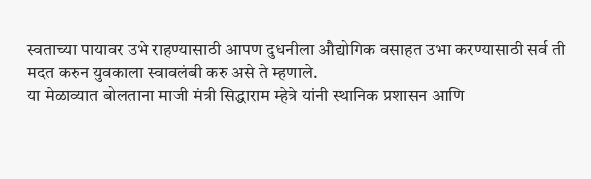स्वताच्या पायावर उभे राहण्यासाठी आपण दुधनीला औद्योगिक वसाहत उभा करण्यासाठी सर्व ती मदत करुन युवकाला स्वावलंबी करु असे ते म्हणाले.
या मेळाव्यात बोलताना माजी मंत्री सिद्धाराम म्हेत्रे यांनी स्थानिक प्रशासन आणि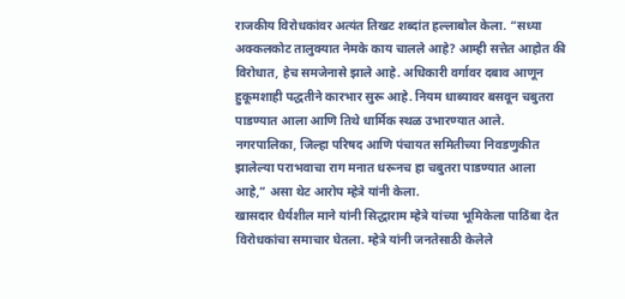राजकीय विरोधकांवर अत्यंत तिखट शब्दांत हल्लाबोल केला. “सध्या अक्कलकोट तालुक्यात नेमके काय चालले आहे? आम्ही सत्तेत आहोत की विरोधात, हेच समजेनासे झाले आहे. अधिकारी वर्गावर दबाव आणून हुकूमशाही पद्धतीने कारभार सुरू आहे. नियम धाब्यावर बसवून चबुतरा पाडण्यात आला आणि तिथे धार्मिक स्थळ उभारण्यात आले. नगरपालिका, जिल्हा परिषद आणि पंचायत समितीच्या निवडणुकीत झालेल्या पराभवाचा राग मनात धरूनच हा चबुतरा पाडण्यात आला आहे,” असा थेट आरोप म्हेत्रे यांनी केला.
खासदार धैर्यशील माने यांनी सिद्धाराम म्हेत्रे यांच्या भूमिकेला पाठिंबा देत विरोधकांचा समाचार घेतला. म्हेत्रे यांनी जनतेसाठी केलेले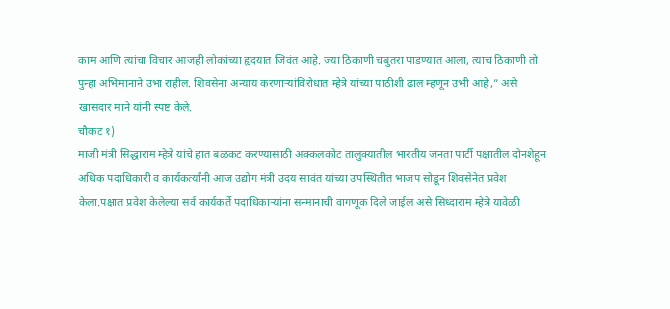काम आणि त्यांचा विचार आजही लोकांच्या हृदयात जिवंत आहे. ज्या ठिकाणी चबुतरा पाडण्यात आला, त्याच ठिकाणी तो पुन्हा अभिमानाने उभा राहील. शिवसेना अन्याय करणाऱ्यांविरोधात म्हेत्रे यांच्या पाठीशी ढाल म्हणून उभी आहे,” असे खासदार माने यांनी स्पष्ट केले.
चौकट १)
माजी मंत्री सिद्धाराम म्हेत्रे यांचे हात बळकट करण्यासाठी अक्कलकोट तालुक्यातील भारतीय जनता पार्टी पक्षातील दोनशेहून अधिक पदाधिकारी व कार्यकर्त्यांनी आज उद्योग मंत्री उदय सावंत यांच्या उपस्थितीत भाजप सोडून शिवसेनेत प्रवेश केला.पक्षात प्रवेश केलेल्या सर्व कार्यकर्ते पदाधिकाऱ्यांना सन्मानाची वागणूक दिले जाईल असे सिध्दाराम म्हेत्रे यावेळी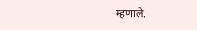म्हणाले.